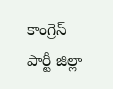కాంగ్రెస్ పార్టీ జిల్లా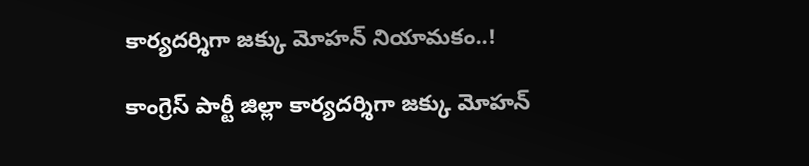కార్యదర్శిగా జక్కు మోహన్ నియామకం..!

కాంగ్రెస్ పార్టీ జిల్లా కార్యదర్శిగా జక్కు మోహన్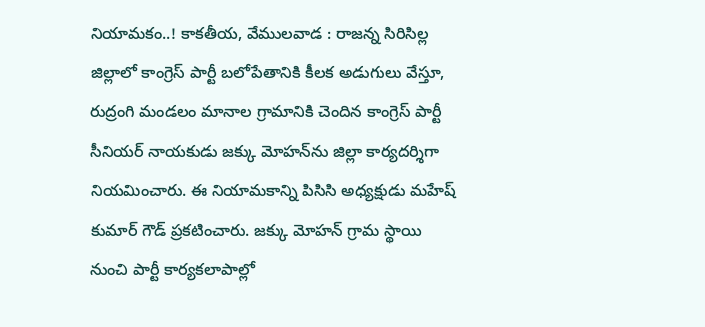నియామకం..! కాకతీయ, వేములవాడ : రాజన్న సిరిసిల్ల జిల్లాలో కాంగ్రెస్ పార్టీ బలోపేతానికి కీలక అడుగులు వేస్తూ, రుద్రంగి మండలం మానాల గ్రామానికి చెందిన కాంగ్రెస్ పార్టీ సీనియర్ నాయకుడు జక్కు మోహన్‌ను జిల్లా కార్యదర్శిగా నియమించారు. ఈ నియామకాన్ని పిసిసి అధ్యక్షుడు మహేష్ కుమార్ గౌడ్ ప్రకటించారు. జక్కు మోహన్ గ్రామ స్థాయి నుంచి పార్టీ కార్యకలాపాల్లో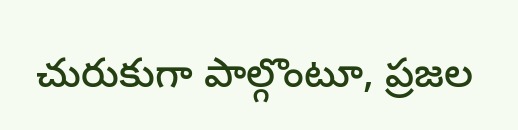చురుకుగా పాల్గొంటూ, ప్రజల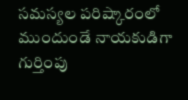సమస్యల పరిష్కారంలో ముందుండే నాయకుడిగా గుర్తింపు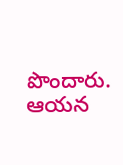పొందారు. ఆయన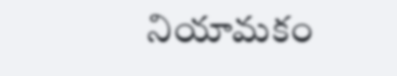నియామకం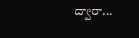ద్వారా...